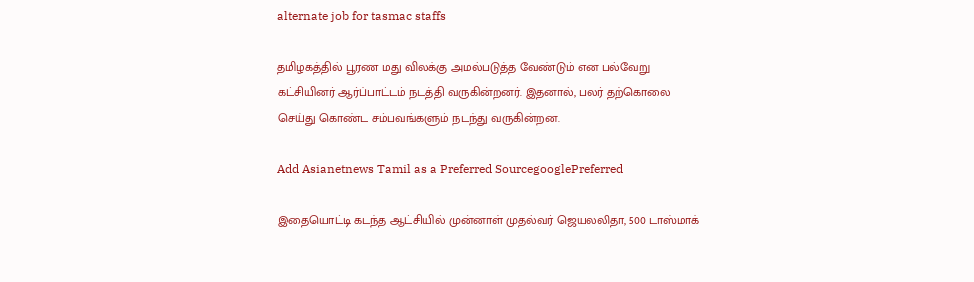alternate job for tasmac staffs

தமிழகத்தில் பூரண மது விலக்கு அமல்படுத்த வேண்டும் என பல்வேறு கட்சியினர் ஆர்ப்பாட்டம் நடத்தி வருகின்றனர். இதனால், பலர் தற்கொலை செய்து கொண்ட சம்பவங்களும் நடந்து வருகின்றன.

Add Asianetnews Tamil as a Preferred SourcegooglePreferred

இதையொட்டி கடந்த ஆட்சியில் முன்னாள் முதல்வர் ஜெயலலிதா, 500 டாஸ்மாக்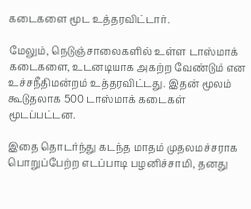கடைகளை மூட உத்தரவிட்டார்.

மேலும், நெடுஞ்சாலைகளில் உள்ள டாஸ்மாக் கடைகளை, உடனடியாக அகற்ற வேண்டும் என உச்சநீதிமன்றம் உத்தரவிட்டது. இதன் மூலம் கூடுதலாக 500 டாஸ்மாக் கடைகள் மூடப்பட்டன.

இதை தொடர்ந்து கடந்த மாதம் முதலமச்சராக பொறுப்பேற்ற எடப்பாடி பழனிச்சாமி, தனது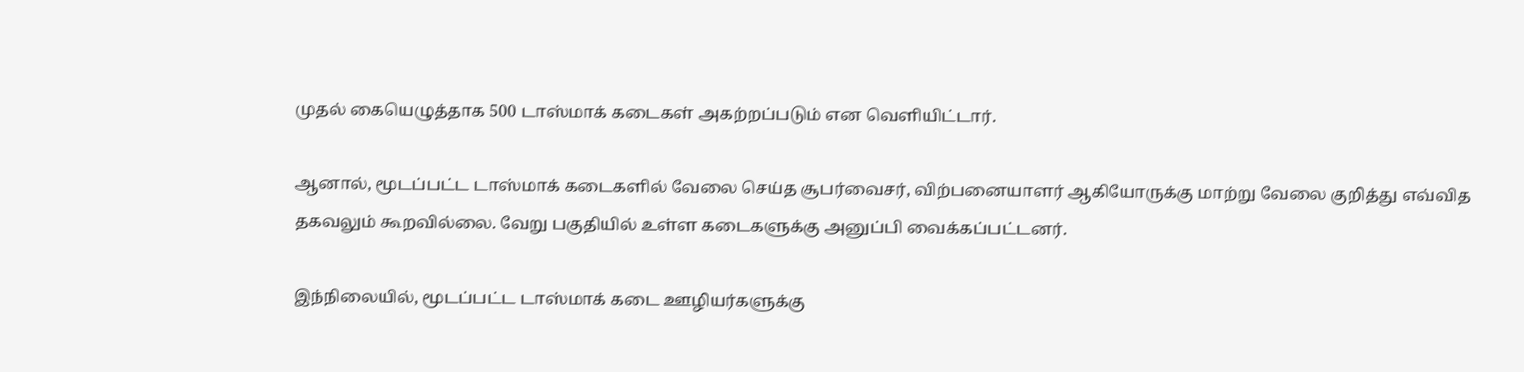முதல் கையெழுத்தாக 500 டாஸ்மாக் கடைகள் அகற்றப்படும் என வெளியிட்டார்.

ஆனால், மூடப்பட்ட டாஸ்மாக் கடைகளில் வேலை செய்த சூபர்வைசர், விற்பனையாளர் ஆகியோருக்கு மாற்று வேலை குறித்து எவ்வித தகவலும் கூறவில்லை. வேறு பகுதியில் உள்ள கடைகளுக்கு அனுப்பி வைக்கப்பட்டனர்.

இந்நிலையில், மூடப்பட்ட டாஸ்மாக் கடை ஊழியர்களுக்கு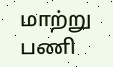மாற்று பணி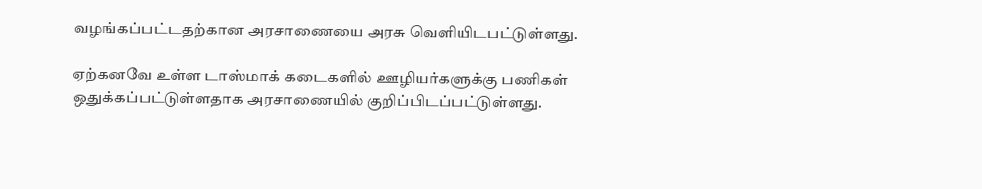வழங்கப்பட்டதற்கான அரசாணையை அரசு வெளியிடபட்டுள்ளது.

ஏற்கனவே உள்ள டாஸ்மாக் கடைகளில் ஊழியர்களுக்கு பணிகள் ஒதுக்கப்பட்டுள்ளதாக அரசாணையில் குறிப்பிடப்பட்டுள்ளது.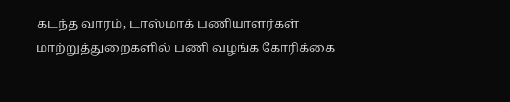கடந்த வாரம், டாஸ்மாக் பணியாளர்கள் மாற்றுத்துறைகளில் பணி வழங்க கோரிக்கை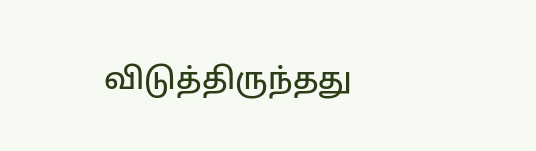விடுத்திருந்தது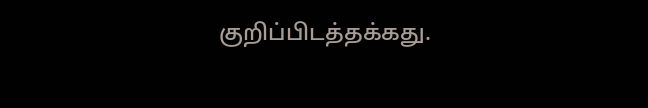குறிப்பிடத்தக்கது.